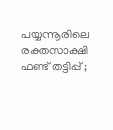പയ്യന്നൂരിലെ രക്തസാക്ഷി ഫണ്ട് തട്ടിപ്പ് ;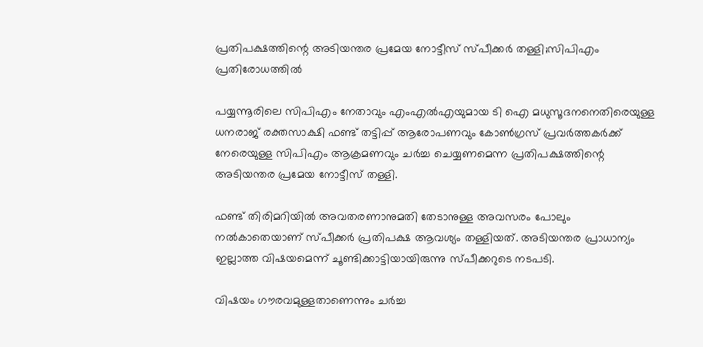പ്രതിപക്ഷത്തിന്റെ അടിയന്തര പ്രമേയ നോട്ടീസ് സ്‌പീക്കർ തള്ളി;സിപിഎം പ്രതിരോധത്തിൽ

പയ്യന്നൂരിലെ സിപിഎം നേതാവും എംഎല്‍എയുമായ ടി ഐ മധുസൂദനനെതിരെയുള്ള ധനരാജ് രക്തസാക്ഷി ഫണ്ട് തട്ടിപ്പ് ആരോപണവും കോണ്‍ഗ്രസ് പ്രവര്‍ത്തകര്‍ക്ക് നേരെയുള്ള സിപിഎം ആക്രമണവും ചര്‍ച്ച ചെയ്യണമെന്ന പ്രതിപക്ഷത്തിന്റെ അടിയന്തര പ്രമേയ നോട്ടീസ് തള്ളി.

ഫണ്ട് തിരിമറിയില്‍ അവതരണാനുമതി തേടാനുള്ള അവസരം പോലും നല്‍കാതെയാണ് സ്പീക്കര്‍ പ്രതിപക്ഷ ആവശ്യം തള്ളിയത്. അടിയന്തര പ്രാധാന്യം ഇല്ലാത്ത വിഷയമെന്ന് ചൂണ്ടിക്കാട്ടിയായിരുന്നു സ്പീക്കറുടെ നടപടി.

വിഷയം ഗൗരവമുള്ളതാണെന്നും ചര്‍ച്ച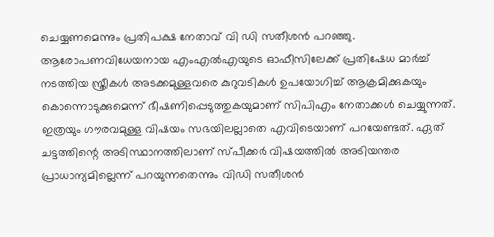ചെയ്യണമെന്നും പ്രതിപക്ഷ നേതാവ് വി ഡി സതീശന്‍ പറഞ്ഞു. ആരോപണവിധേയനായ എംഎല്‍എയുടെ ഓഫീസിലേക്ക് പ്രതിഷേധ മാര്‍ച്ച് നടത്തിയ സ്ത്രീകള്‍ അടക്കമുള്ളവരെ കുറുവടികള്‍ ഉപയോഗിച്ച് ആക്രമിക്കുകയും കൊന്നൊടുക്കുമെന്ന് ഭീഷണിപ്പെടുത്തുകയുമാണ് സിപിഎം നേതാക്കള്‍ ചെയ്യുന്നത്. ഇത്രയും ഗൗരവമുള്ള വിഷയം സഭയിലല്ലാതെ എവിടെയാണ് പറയേണ്ടത്. ഏത് ചട്ടത്തിന്റെ അടിസ്ഥാനത്തിലാണ് സ്പീക്കര്‍ വിഷയത്തില്‍ അടിയന്തര പ്രാധാന്യമില്ലെന്ന് പറയുന്നതെന്നും വിഡി സതീശന്‍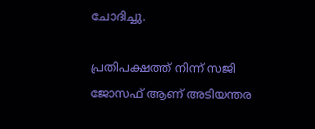ചോദിച്ചു.

പ്രതിപക്ഷത്ത് നിന്ന് സജി ജോസഫ് ആണ് അടിയന്തര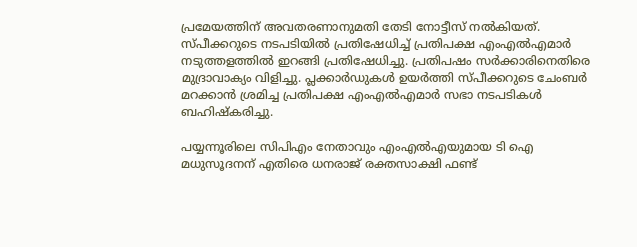പ്രമേയത്തിന് അവതരണാനുമതി തേടി നോട്ടീസ് നല്‍കിയത്. സ്പീക്കറുടെ നടപടിയില്‍ പ്രതിഷേധിച്ച് പ്രതിപക്ഷ എംഎല്‍എമാര്‍ നടുത്തളത്തില്‍ ഇറങ്ങി പ്രതിഷേധിച്ചു. പ്രതിപഷം സര്‍ക്കാരിനെതിരെ മുദ്രാവാക്യം വിളിച്ചു. പ്ലക്കാര്‍ഡുകള്‍ ഉയര്‍ത്തി സ്പീക്കറുടെ ചേംബര്‍ മറക്കാന്‍ ശ്രമിച്ച പ്രതിപക്ഷ എംഎല്‍എമാര്‍ സഭാ നടപടികള്‍ ബഹിഷ്‌കരിച്ചു.

പയ്യന്നൂരിലെ സിപിഎം നേതാവും എംഎല്‍എയുമായ ടി ഐ മധുസൂദനന് എതിരെ ധനരാജ് രക്തസാക്ഷി ഫണ്ട്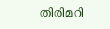തിരിമറി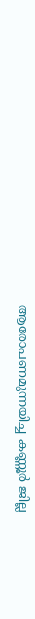ആരോപണമുന്നയിച്ച കണ്ണൂര്‍ ജില്ല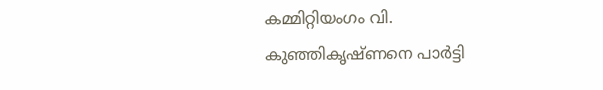കമ്മിറ്റിയംഗം വി. കുഞ്ഞികൃഷ്ണനെ പാര്‍ട്ടി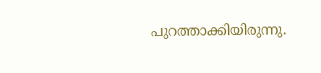പുറത്താക്കിയിരുന്നു.